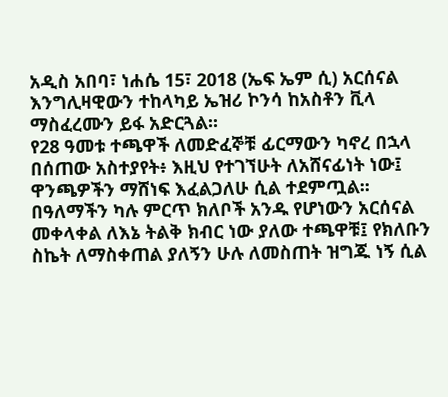አዲስ አበባ፣ ነሐሴ 15፣ 2018 (ኤፍ ኤም ሲ) አርሰናል እንግሊዛዊውን ተከላካይ ኤዝሪ ኮንሳ ከአስቶን ቪላ ማስፈረሙን ይፋ አድርጓል፡፡
የ28 ዓመቱ ተጫዋች ለመድፈኞቹ ፊርማውን ካኖረ በኋላ በሰጠው አስተያየት፥ እዚህ የተገኘሁት ለአሸናፊነት ነው፤ ዋንጫዎችን ማሸነፍ እፈልጋለሁ ሲል ተደምጧል፡፡
በዓለማችን ካሉ ምርጥ ክለቦች አንዱ የሆነውን አርሰናል መቀላቀል ለእኔ ትልቅ ክብር ነው ያለው ተጫዋቹ፤ የክለቡን ስኬት ለማስቀጠል ያለኝን ሁሉ ለመስጠት ዝግጁ ነኝ ሲል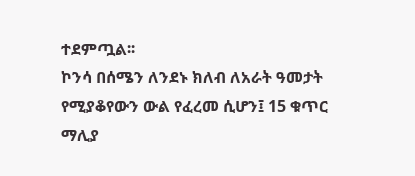ተደምጧል፡፡
ኮንሳ በሰሜን ለንደኑ ክለብ ለአራት ዓመታት የሚያቆየውን ውል የፈረመ ሲሆን፤ 15 ቁጥር ማሊያ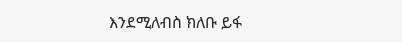እንደሚለብስ ክለቡ ይፋ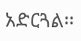አድርጓል፡፡